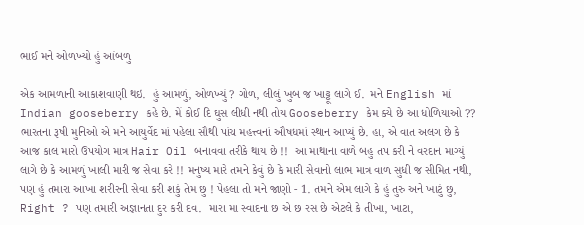ભાઈ મને ઓળખ્યો હું આંબળુ

એક આમળાની આકાશવાણી થઇ.  હું આમળું, ઓળખ્યું ? ગોળ, લીલું ખુબ જ ખાટ્ટૂ લાગે ઈ.  મને English માં Indian gooseberry કહે છે. મેં કોઈ દિ ઘુસ લીધી નથી તોય Gooseberry કેમ ક્યે છે આ ધોળિયાઓ ?? ભારતના રૂષી મુનિઓ એ મને આયુર્વેદ માં પહેલા સૌથી પાંચ મહત્ત્વનાં ઔષધમાં સ્થાન આપ્યું છે. હા, એ વાત અલગ છે કે આજ કાલ મારો ઉપયોગ માત્ર Hair Oil બનાવવા તરીકે થાય છે !!  આ માથાના વાળે બહુ તપ કરી ને વરદાન માગ્યું લાગે છે કે આમળું ખાલી મારી જ સેવા કરે !! મનુષ્ય મારે તમને કેવું છે કે મારી સેવાનો લાભ માત્ર વાળ સુધી જ સીમિત નથી, પણ હું તમારા આખા શરીરની સેવા કરી શકું તેમ છુ ! પેહલા તો મને જાણો - 1. તમને એમ લાગે કે હું તુરુ અને ખાટું છુ, Right ? પણ તમારી અજ્ઞાનતા દુર કરી દવ.  મારા મા સ્વાદના છ એ છ રસ છે એટલે કે તીખા, ખાટા,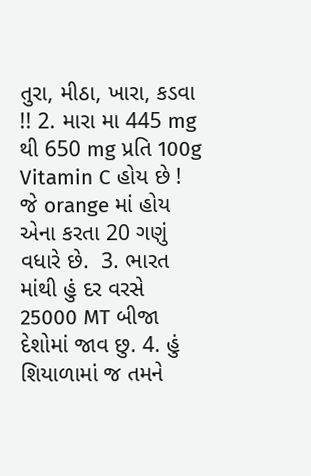તુરા, મીઠા, ખારા, કડવા !! 2. મારા મા 445 mg થી 650 mg પ્રતિ 100g Vitamin C હોય છે ! જે orange માં હોય એના કરતા 20 ગણું વધારે છે.  3. ભારત માંથી હું દર વરસે 25000 MT બીજા દેશોમાં જાવ છુ. 4. હું શિયાળામાં જ તમને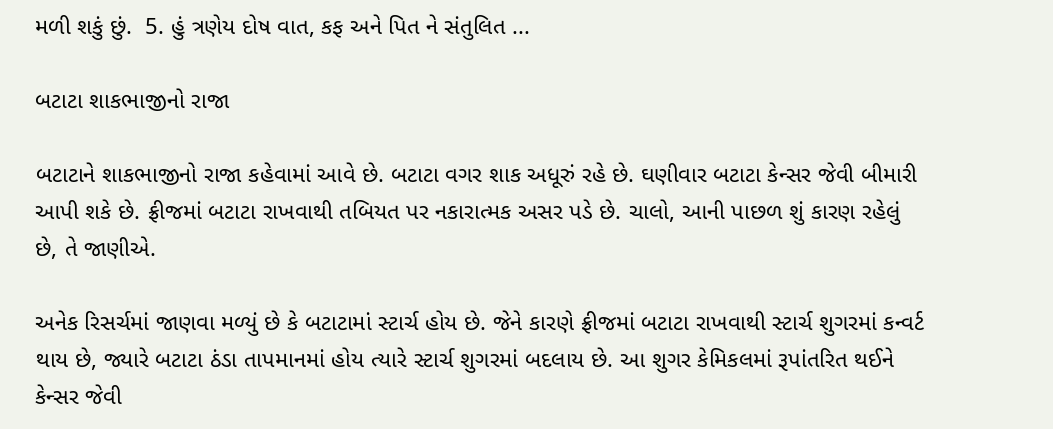મળી શકું છું.  5. હું ત્રણેય દોષ વાત, કફ અને પિત ને સંતુલિત ...

બટાટા શાકભાજીનો રાજા

બટાટાને શાકભાજીનો રાજા કહેવામાં આવે છે. બટાટા વગર શાક અધૂરું રહે છે. ઘણીવાર બટાટા કેન્સર જેવી બીમારી આપી શકે છે. ફ્રીજમાં બટાટા રાખવાથી તબિયત પર નકારાત્મક અસર પડે છે. ચાલો, આની પાછળ શું કારણ રહેલું છે, તે જાણીએ.

અનેક રિસર્ચમાં જાણવા મળ્યું છે કે બટાટામાં સ્ટાર્ચ હોય છે. જેને કારણે ફ્રીજમાં બટાટા રાખવાથી સ્ટાર્ચ શુગરમાં કન્વર્ટ થાય છે, જ્યારે બટાટા ઠંડા તાપમાનમાં હોય ત્યારે સ્ટાર્ચ શુગરમાં બદલાય છે. આ શુગર કેમિકલમાં રૂપાંતરિત થઈને કેન્સર જેવી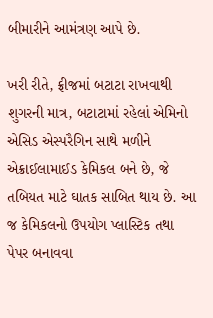બીમારીને આમંત્રણ આપે છે.

ખરી રીતે, ફ્રીજમાં બટાટા રાખવાથી શુગરની માત્ર, બટાટામાં રહેલાં એમિનો એસિડ એસ્પરૈગિન સાથે મળીને એક્રાઈલામાઈડ કેમિકલ બને છે, જે તબિયત માટે ઘાતક સાબિત થાય છે. આ જ કેમિકલનો ઉપયોગ પ્લાસ્ટિક તથા પેપર બનાવવા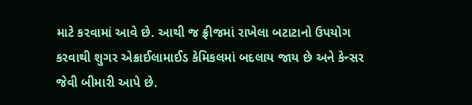માટે કરવામાં આવે છે. આથી જ ફ્રીજમાં રાખેલા બટાટાનો ઉપયોગ કરવાથી શુગર એક્રાઈલામાઈડ કેમિકલમાં બદલાય જાય છે અને કેન્સર જેવી બીમારી આપે છે.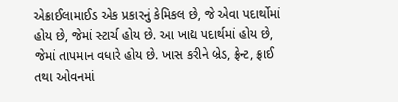એક્રાઈલામાઈડ એક પ્રકારનું કેમિકલ છે, જે એવા પદાર્થોમાં હોય છે, જેમાં સ્ટાર્ચ હોય છે. આ ખાદ્ય પદાર્થમાં હોય છે, જેમાં તાપમાન વધારે હોય છે. ખાસ કરીને બ્રેડ, ફ્રેન્ટ, ફ્રાઈ તથા ઓવનમાં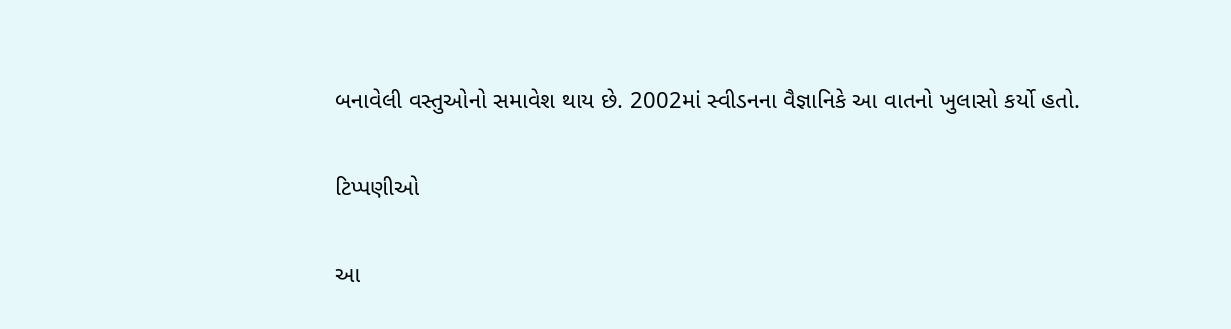બનાવેલી વસ્તુઓનો સમાવેશ થાય છે. 2002માં સ્વીડનના વૈજ્ઞાનિકે આ વાતનો ખુલાસો કર્યો હતો.

ટિપ્પણીઓ

આ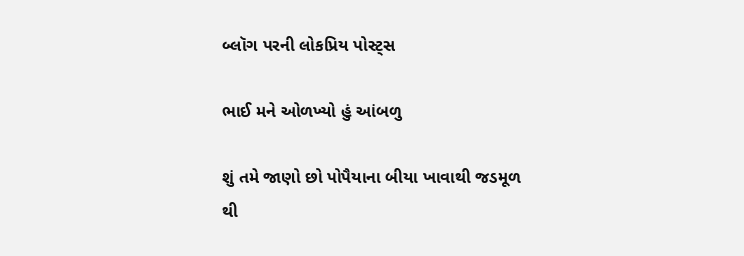બ્લૉગ પરની લોકપ્રિય પોસ્ટ્સ

ભાઈ મને ઓળખ્યો હું આંબળુ

શું તમે જાણો છો પોપૈયાના બીયા ખાવાથી જડમૂળ થી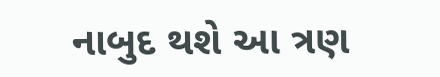નાબુદ થશે આ ત્રણ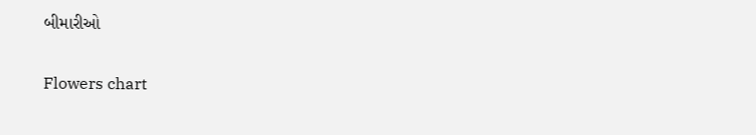બીમારીઓ

Flowers chart